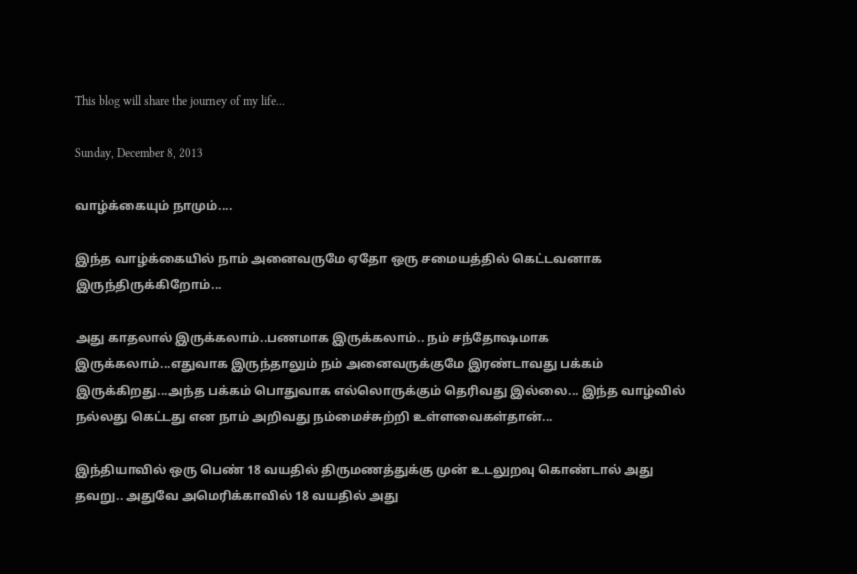This blog will share the journey of my life...

Sunday, December 8, 2013

வாழ்க்கையும் நாமும்....

இந்த வாழ்க்கையில் நாம் அனைவருமே ஏதோ ஒரு சமையத்தில் கெட்டவனாக இருந்திருக்கிறோம்...

அது காதலால் இருக்கலாம்..பணமாக இருக்கலாம்.. நம் சந்தோஷமாக இருக்கலாம்...எதுவாக இருந்தாலும் நம் அனைவருக்குமே இரண்டாவது பக்கம் இருக்கிறது...அந்த பக்கம் பொதுவாக எல்லொருக்கும் தெரிவது இல்லை... இந்த வாழ்வில் நல்லது கெட்டது என நாம் அறிவது நம்மைச்சுற்றி உள்ளவைகள்தான்...

இந்தியாவில் ஒரு பெண் 18 வயதில் திருமணத்துக்கு முன் உடலுறவு கொண்டால் அது தவறு.. அதுவே அமெரிக்காவில் 18 வயதில் அது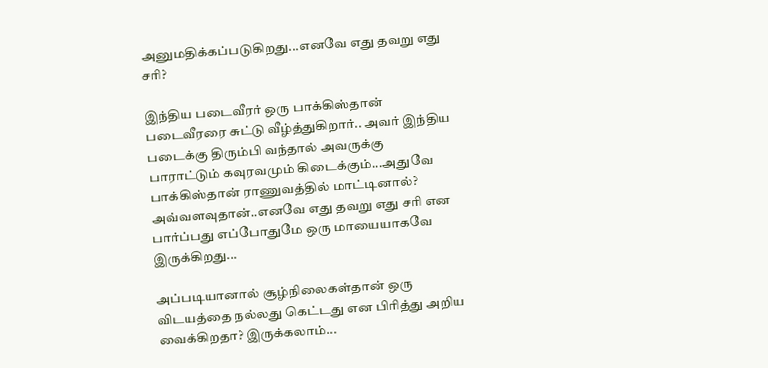அனுமதிக்கப்படுகிறது...எனவே எது தவறு எது சரி?

இந்திய படைவீரர் ஒரு பாக்கிஸ்தான் படைவீரரை சுட்டு வீழ்த்துகிறார்.. அவர் இந்திய படைக்கு திரும்பி வந்தால் அவருக்கு பாராட்டும் கவுரவமும் கிடைக்கும்...அதுவே பாக்கிஸ்தான் ராணுவத்தில் மாட்டினால்? அவ்வளவுதான்..எனவே எது தவறு எது சரி என பார்ப்பது எப்போதுமே ஒரு மாயையாகவே இருக்கிறது...

அப்படியானால் சூழ்நிலைகள்தான் ஒரு விடயத்தை நல்லது கெட்டது என பிரித்து அறிய வைக்கிறதா? இருக்கலாம்...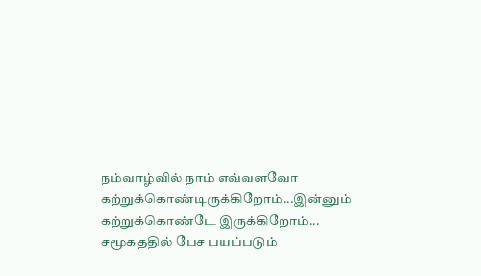நம்வாழ்வில் நாம் எவ்வளவோ கற்றுக்கொண்டிருக்கிறோம்...இன்னும் கற்றுக்கொண்டே இருக்கிறோம்...
சமூகததில் பேச பயப்படும்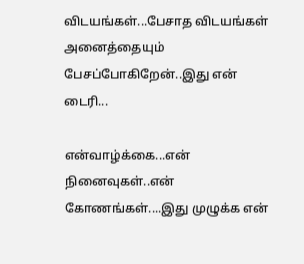விடயங்கள்...பேசாத விடயங்கள் அனைத்தையும் பேசப்போகிறேன்..இது என் டைரி...

என்வாழ்க்கை...என் நினைவுகள்..என் கோணங்கள்....இது முழுக்க என்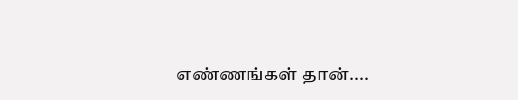எண்ணங்கள் தான்....